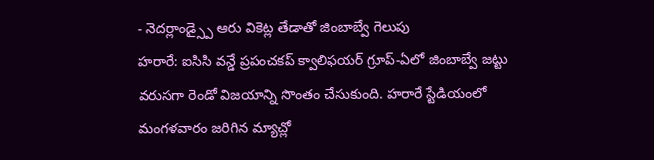- నెదర్లాండ్స్పై ఆరు వికెట్ల తేడాతో జింబాబ్వే గెలుపు
హరారే: ఐసిసి వన్డే ప్రపంచకప్ క్వాలిఫయర్ గ్రూప్-ఏలో జింబాబ్వే జట్టు వరుసగా రెండో విజయాన్ని సొంతం చేసుకుంది. హరారే స్టేడియంలో మంగళవారం జరిగిన మ్యాచ్లో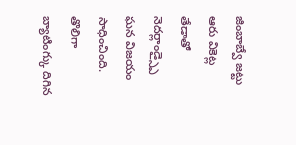జింబాబ్వే జట్టు ఆరు వికెట్ల తేడాతో నెదర్లాండ్స్పై ఘన విజయం సాధించింది. తొలిగా బ్యాటింగ్కు దిగిన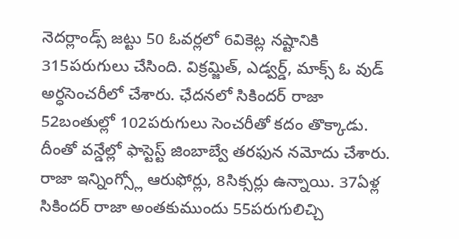నెదర్లాండ్స్ జట్టు 50 ఓవర్లలో 6వికెట్ల నష్టానికి 315పరుగులు చేసింది. విక్రమ్జిత్, ఎడ్వర్డ్, మాక్స్ ఓ వుడ్ అర్ధసెంచరీలో చేశారు. ఛేదనలో సికిందర్ రాజా 52బంతుల్లో 102పరుగులు సెంచరీతో కదం తొక్కాడు. దీంతో వన్డేల్లో ఫాస్టెస్ట్ జింబాబ్వే తరఫున నమోదు చేశారు. రాజా ఇన్నింగ్స్లో ఆరుఫోర్లు, 8సిక్సర్లు ఉన్నాయి. 37ఏళ్ల సికిందర్ రాజా అంతకుముందు 55పరుగులిచ్చి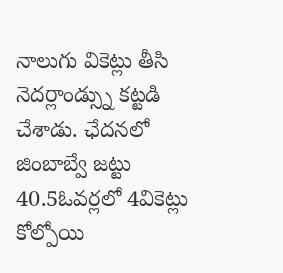నాలుగు వికెట్లు తీసి నెదర్లాండ్స్ను కట్టడి చేశాడు. ఛేదనలో జింబాబ్వే జట్టు 40.5ఓవర్లలో 4వికెట్లు కోల్పోయి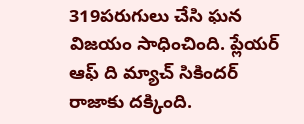319పరుగులు చేసి ఘన విజయం సాధించింది. ప్లేయర్ ఆఫ్ ది మ్యాచ్ సికిందర్ రాజాకు దక్కింది.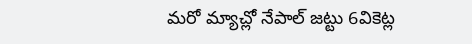మరో మ్యాచ్లో నేపాల్ జట్టు 6వికెట్ల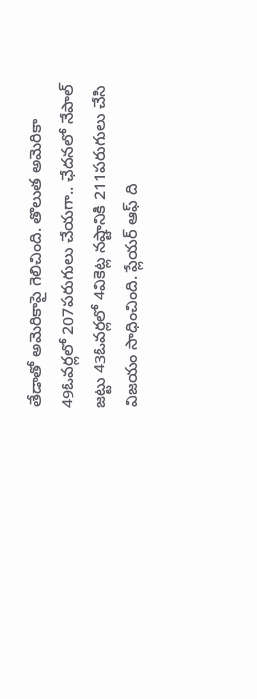తేడాతో అమెరికాపై గెలిచింది. తొలుత అమెరికా 49ఓవర్లలో 207పరుగులు చేయగా.. ఛేదనలో నేపాల్ జట్టు 43ఓవర్లలో 4వికెట్ల నష్టానికి 211పరుగులు చేసి విజయం సాధించింది. ప్లేయర్ ఆఫ్ ది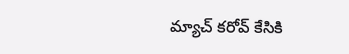మ్యాచ్ కరోవ్ కేసికి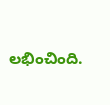లభించింది.